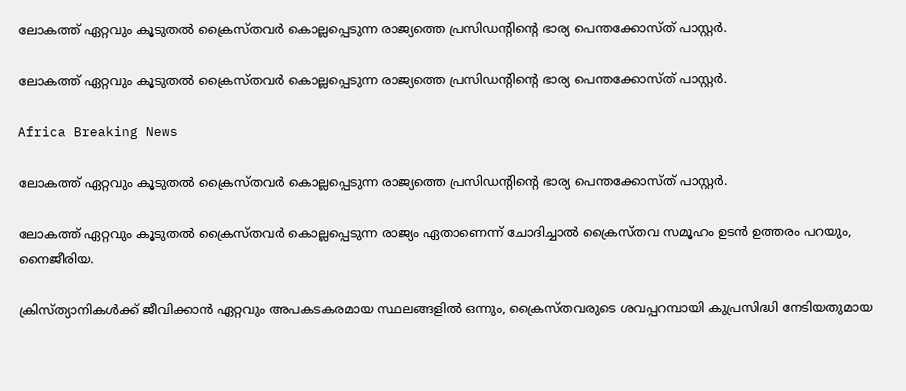ലോകത്ത് ഏറ്റവും കൂടുതല്‍ ക്രൈസ്തവര്‍ കൊല്ലപ്പെടുന്ന രാജ്യത്തെ പ്രസിഡന്റിന്റെ ഭാര്യ പെന്തക്കോസ്ത് പാസ്റ്റര്‍.

ലോകത്ത് ഏറ്റവും കൂടുതല്‍ ക്രൈസ്തവര്‍ കൊല്ലപ്പെടുന്ന രാജ്യത്തെ പ്രസിഡന്റിന്റെ ഭാര്യ പെന്തക്കോസ്ത് പാസ്റ്റര്‍.

Africa Breaking News

ലോകത്ത് ഏറ്റവും കൂടുതല്‍ ക്രൈസ്തവര്‍ കൊല്ലപ്പെടുന്ന രാജ്യത്തെ പ്രസിഡന്റിന്റെ ഭാര്യ പെന്തക്കോസ്ത് പാസ്റ്റര്‍.

ലോകത്ത് ഏറ്റവും കൂടുതല്‍ ക്രൈസ്തവര്‍ കൊല്ലപ്പെടുന്ന രാജ്യം ഏതാണെന്ന് ചോദിച്ചാല്‍ ക്രൈസ്തവ സമൂഹം ഉടന്‍ ഉത്തരം പറയും, നൈജീരിയ.

ക്രിസ്ത്യാനികള്‍ക്ക് ജീവിക്കാന്‍ ഏറ്റവും അപകടകരമായ സ്ഥലങ്ങളില്‍ ഒന്നും, ക്രൈസ്തവരുടെ ശവപ്പറമ്പായി കുപ്രസിദ്ധി നേടിയതുമായ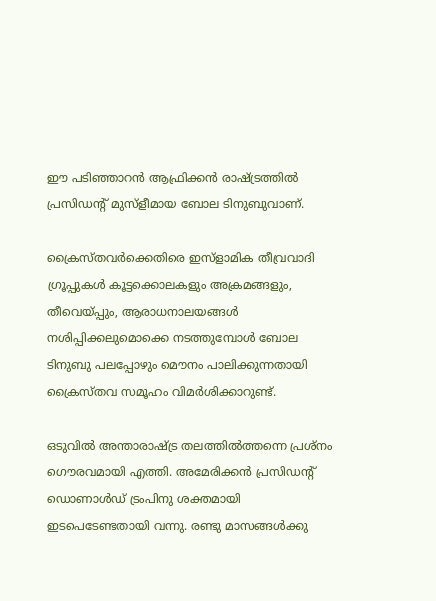ഈ പടിഞ്ഞാറന്‍ ആഫ്രിക്കന്‍ രാഷ്ട്രത്തില്‍ പ്രസിഡന്റ് മുസ്ളീമായ ബോല ടിനുബുവാണ്.

ക്രൈസ്തവര്‍ക്കെതിരെ ഇസ്ളാമിക തീവ്രവാദി ഗ്രൂപ്പുകള്‍ കൂട്ടക്കൊലകളും അക്രമങ്ങളും, തീവെയ്പ്പും, ആരാധനാലയങ്ങള്‍ നശിപ്പിക്കലുമൊക്കെ നടത്തുമ്പോള്‍ ബോല ടിനുബു പലപ്പോഴും മൌനം പാലിക്കുന്നതായി ക്രൈസ്തവ സമൂഹം വിമര്‍ശിക്കാറുണ്ട്.

ഒടുവില്‍ അന്താരാഷ്ട്ര തലത്തില്‍ത്തന്നെ പ്രശ്നം ഗൌരവമായി എത്തി. അമേരിക്കന്‍ പ്രസിഡന്റ് ഡൊണാള്‍ഡ് ട്രംപിനു ശക്തമായി ഇടപെടേണ്ടതായി വന്നു. രണ്ടു മാസങ്ങള്‍ക്കു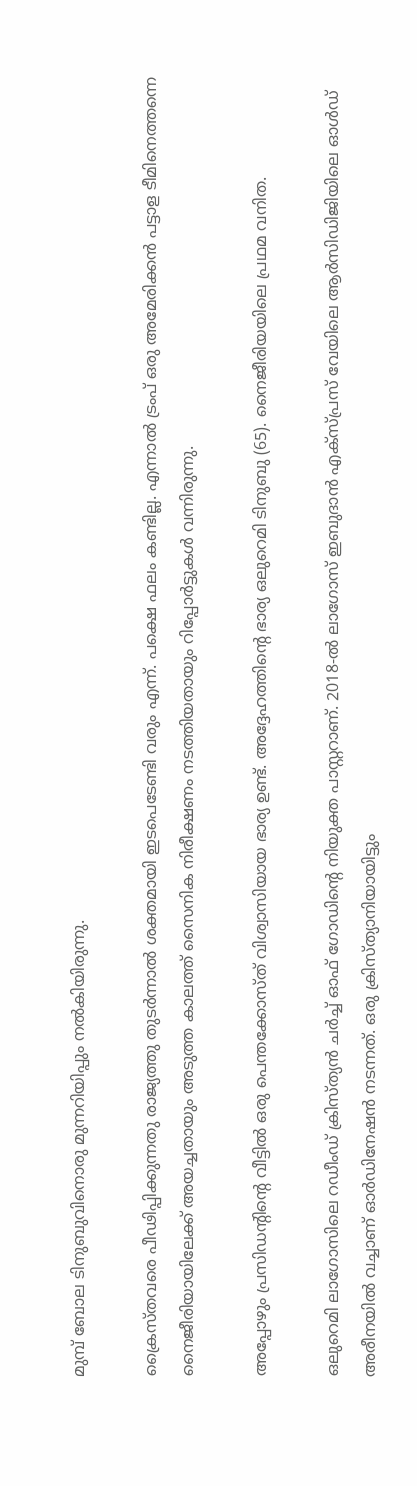മുമ്പ് ബോല ടിനുബുവിനൊരു മുന്നറിയിപ്പും നല്‍കിയിരുന്നു.

ക്രൈസ്തവരെ പീഢിപ്പിക്കുന്നതു രാജ്യത്തു തുടര്‍ന്നാല്‍ ശക്തമായി ഇടപെടേണ്ടി വരും എന്ന്. പക്ഷെ ഫലം കണ്ടില്ല. എന്നാല്‍ ട്രംപ് ഒരു അമേരിക്കന്‍ പട്ടാള ടീമിനെത്തന്നെ നൈജീരിയായിലേക്ക് അയച്ചതായും അടുത്ത കാലത്ത് സൈനിക നിരീക്ഷണം നടത്തിയതായും റിപ്പോര്‍ട്ടുകള്‍ വന്നിരുന്നു.

അപ്പോഴും പ്രസിഡന്റിന്റെ വീട്ടില്‍ ഒരു പെന്തക്കോസ്ത് വിശ്വാസിയായ ഭാര്യ ഉണ്ട്. അദ്ദേഹത്തിന്റെ ഭാര്യ ഒലുറെമി ടിനുബു (65). നൈജീരിയയിലെ പ്രഥമ വനിത.

ഒലുറെമി ലാഗോസിലെ റഡീംഡ് ക്രിസ്ത്യന്‍ ചര്‍ച്ച് ഓഫ് ഗോഡിന്റെ നിയുക്ത പാസ്റ്ററാണ്. 2018-ല്‍ ലാഗോസ് ഇബുദാന്‍ എക്സ്പ്രസ് വേയിലെ ആര്‍സിഡിജിയിലെ ഓള്‍ഡ് അരീനയില്‍ വച്ചാണ് ഓര്‍ഡിനേഷന്‍ നടന്നത്. ഒരു ക്രിസ്ത്യാനിയായിട്ടും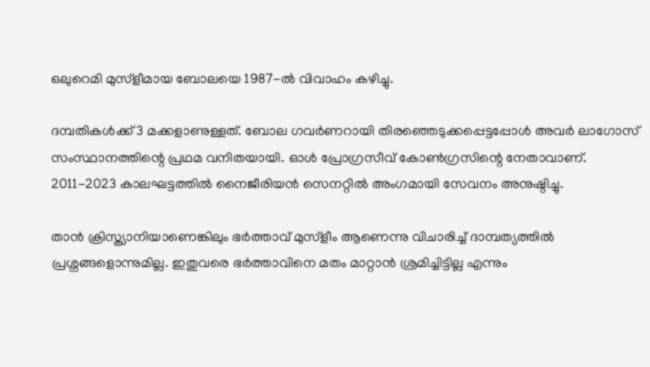ഒലുറെമി മുസ്ളീമായ ബോലയെ 1987-ല്‍ വിവാഹം കഴിച്ചു.

ദമ്പതികള്‍ക്ക് 3 മക്കളാണുള്ളത്. ബോല ഗവര്‍ണറായി തിരഞ്ഞെടുക്കപ്പെട്ടപ്പോള്‍ അവര്‍ ലാഗോസ് സംസ്ഥാനത്തിന്റെ പ്രഥമ വനിതയായി. ഓള്‍ പ്രോഗ്രസീവ് കോണ്‍ഗ്രസിന്റെ നേതാവാണ്. 2011-2023 കാലഘട്ടത്തില്‍ നൈജീരിയന്‍ സെനറ്റില്‍ അംഗമായി സേവനം അനുഷ്ഠിച്ചു.

താന്‍ ക്രിസ്ത്യാനിയാണെങ്കിലും ഭര്‍ത്താവ് മുസ്ളീം ആണെന്നു വിചാരിച്ച് ദാമ്പത്യത്തില്‍ പ്രശ്നങ്ങളൊന്നുമില്ല. ഇതുവരെ ഭര്‍ത്താവിനെ മതം മാറ്റാന്‍ ശ്രമിച്ചിട്ടില്ല എന്നും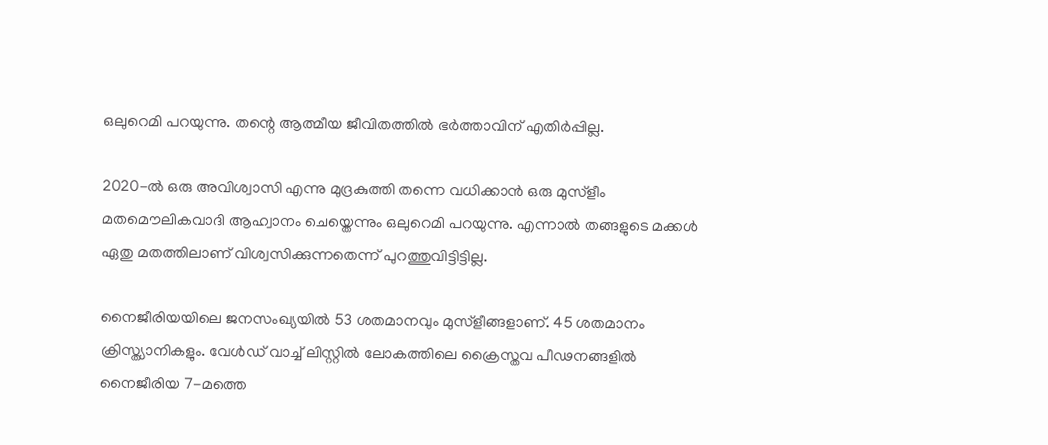ഒലുറെമി പറയുന്നു. തന്റെ ആത്മീയ ജീവിതത്തില്‍ ഭര്‍ത്താവിന് എതിര്‍പ്പില്ല.

2020-ല്‍ ഒരു അവിശ്വാസി എന്നു മുദ്രകുത്തി തന്നെ വധിക്കാന്‍ ഒരു മുസ്ളീം മതമൌലികവാദി ആഹ്വാനം ചെയ്തെന്നും ഒലുറെമി പറയുന്നു. എന്നാല്‍ തങ്ങളുടെ മക്കള്‍ ഏതു മതത്തിലാണ് വിശ്വസിക്കുന്നതെന്ന് പുറത്തുവിട്ടിട്ടില്ല.

നൈജീരിയയിലെ ജനസംഖ്യയില്‍ 53 ശതമാനവും മുസ്ളീങ്ങളാണ്. 45 ശതമാനം ക്രിസ്ത്യാനികളും. വേള്‍ഡ് വാച്ച് ലിസ്റ്റില്‍ ലോകത്തിലെ ക്രൈസ്തവ പീഢനങ്ങളില്‍ നൈജീരിയ 7-മത്തെ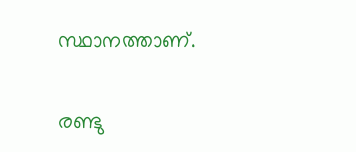സ്ഥാനത്താണ്.

രണ്ടു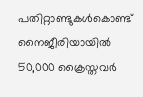പതിറ്റാണ്ടുകള്‍കൊണ്ട് നൈജീരിയായില്‍ 50,000 ക്രൈസ്തവര്‍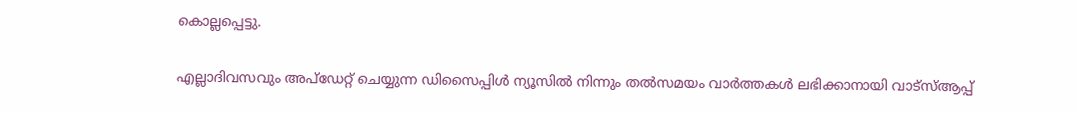കൊല്ലപ്പെട്ടു.

എല്ലാദിവസവും അപ്ഡേറ്റ് ചെയ്യുന്ന ഡിസൈപ്പിൾ ന്യൂസിൽ നിന്നും തൽസമയം വാർത്തകൾ ലഭിക്കാനായി വാട്സ്ആപ്പ്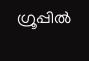ഗ്രൂപ്പിൽ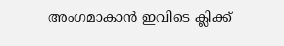അംഗമാകാൻ ഇവിടെ ക്ലിക്ക്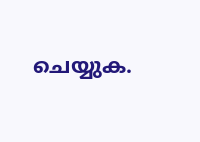ചെയ്യുക.